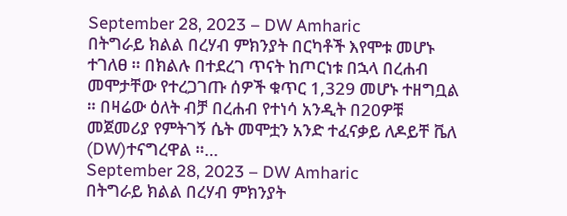September 28, 2023 – DW Amharic
በትግራይ ክልል በረሃብ ምክንያት በርካቶች እየሞቱ መሆኑ ተገለፀ ። በክልሉ በተደረገ ጥናት ከጦርነቱ በኋላ በረሐብ መሞታቸው የተረጋገጡ ሰዎች ቁጥር 1,329 መሆኑ ተዘግቧል ። በዛሬው ዕለት ብቻ በረሐብ የተነሳ አንዲት በ20ዎቹ መጀመሪያ የምትገኝ ሴት መሞቷን አንድ ተፈናቃይ ለዶይቸ ቬለ (DW)ተናግረዋል ።…
September 28, 2023 – DW Amharic
በትግራይ ክልል በረሃብ ምክንያት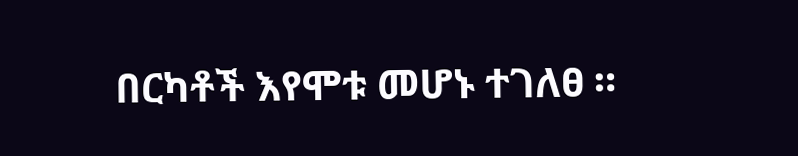በርካቶች እየሞቱ መሆኑ ተገለፀ ።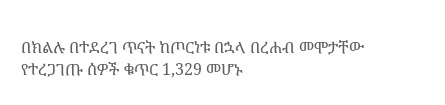በክልሉ በተደረገ ጥናት ከጦርነቱ በኋላ በረሐብ መሞታቸው የተረጋገጡ ሰዎች ቁጥር 1,329 መሆኑ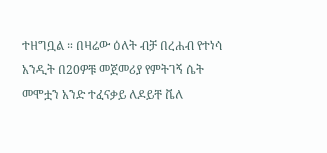ተዘግቧል ። በዛሬው ዕለት ብቻ በረሐብ የተነሳ አንዲት በ20ዎቹ መጀመሪያ የምትገኝ ሴት መሞቷን አንድ ተፈናቃይ ለዶይቸ ቬለ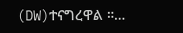(DW)ተናግረዋል ።…